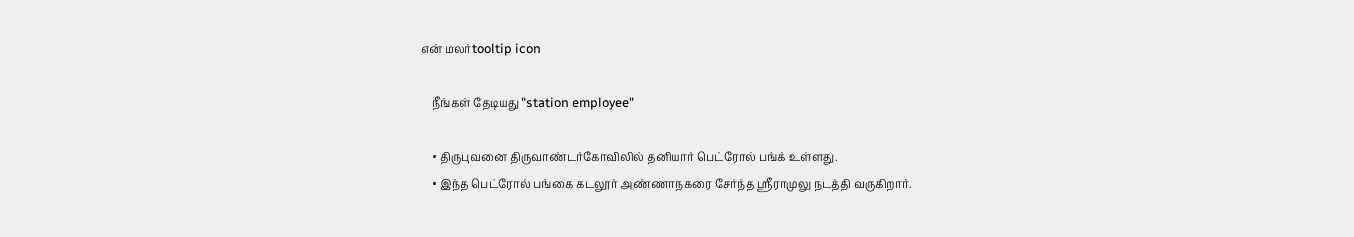என் மலர்tooltip icon

    நீங்கள் தேடியது "station employee"

    • திருபுவனை திருவாண்டர்கோவிலில் தனியார் பெட்ரோல் பங்க் உள்ளது.
    • இந்த பெட்ரோல் பங்கை கடலூர் அண்ணாநகரை சேர்ந்த ஸ்ரீராமுலு நடத்தி வருகிறார்.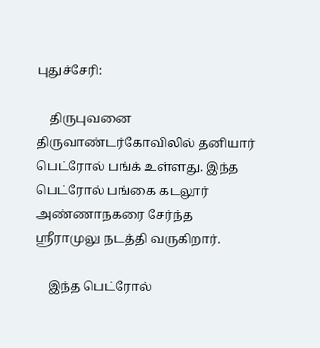புதுச்சேரி:

    திருபுவனை திருவாண்டர்கோவிலில் தனியார் பெட்ரோல் பங்க் உள்ளது. இந்த பெட்ரோல் பங்கை கடலூர் அண்ணாநகரை சேர்ந்த  ஸ்ரீராமுலு நடத்தி வருகிறார்.

    இந்த பெட்ரோல்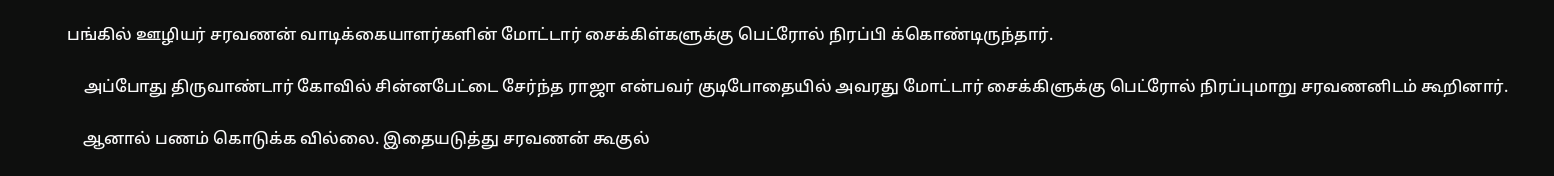பங்கில் ஊழியர் சரவணன் வாடிக்கையாளர்களின் மோட்டார் சைக்கிள்களுக்கு பெட்ரோல் நிரப்பி க்கொண்டிருந்தார்.

    அப்போது திருவாண்டார் கோவில் சின்னபேட்டை சேர்ந்த ராஜா என்பவர் குடிபோதையில் அவரது மோட்டார் சைக்கிளுக்கு பெட்ரோல் நிரப்புமாறு சரவணனிடம் கூறினார்.

    ஆனால் பணம் கொடுக்க வில்லை. இதையடுத்து சரவணன் கூகுல்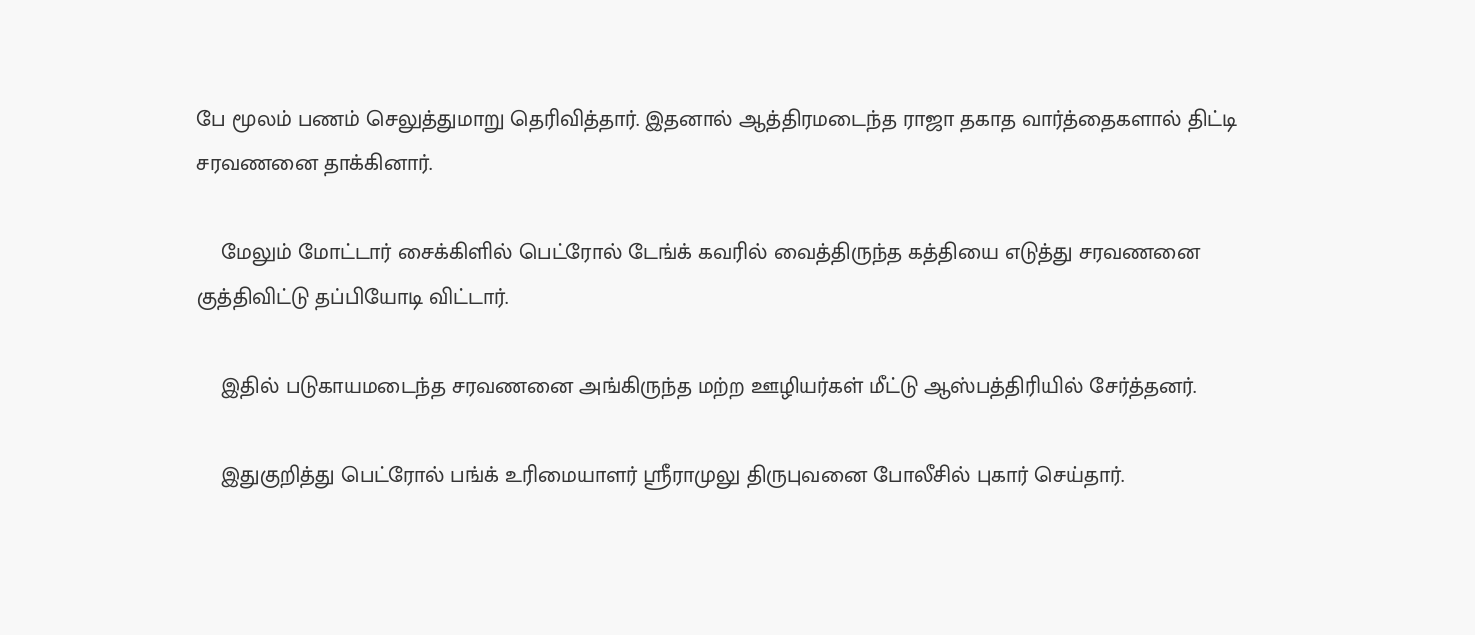பே மூலம் பணம் செலுத்துமாறு தெரிவித்தார். இதனால் ஆத்திரமடைந்த ராஜா தகாத வார்த்தைகளால் திட்டி சரவணனை தாக்கினார்.

    மேலும் மோட்டார் சைக்கிளில் பெட்ரோல் டேங்க் கவரில் வைத்திருந்த கத்தியை எடுத்து சரவணனை குத்திவிட்டு தப்பியோடி விட்டார்.

    இதில் படுகாயமடைந்த சரவணனை அங்கிருந்த மற்ற ஊழியர்கள் மீட்டு ஆஸ்பத்திரியில் சேர்த்தனர்.

    இதுகுறித்து பெட்ரோல் பங்க் உரிமையாளர் ஸ்ரீராமுலு திருபுவனை போலீசில் புகார் செய்தார்.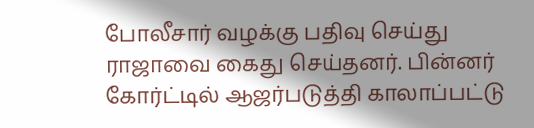போலீசார் வழக்கு பதிவு செய்து ராஜாவை கைது செய்தனர். பின்னர் கோர்ட்டில் ஆஜர்படுத்தி காலாப்பட்டு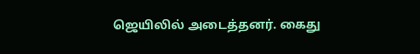ஜெயிலில் அடைத்தனர். கைது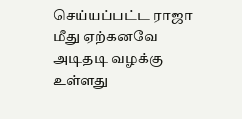செய்யப்பட்ட ராஜா மீது ஏற்கனவே அடிதடி வழக்கு உள்ளது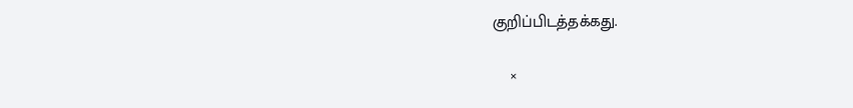குறிப்பிடத்தக்கது.

    ×